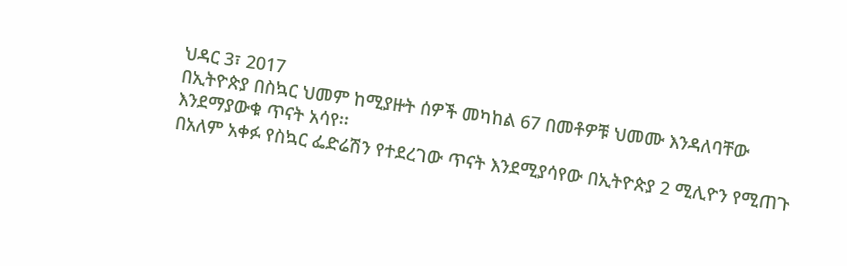ህዳር 3፣ 2017
በኢትዮጵያ በስኳር ህመም ከሚያዙት ሰዎች መካከል 67 በመቶዎቹ ህመሙ እንዳለባቸው እንደማያውቁ ጥናት አሳየ፡፡
በአለም አቀፉ የስኳር ፌድሬሽን የተደረገው ጥናት እንደሚያሳየው በኢትዮጵያ 2 ሚሊዮን የሚጠጉ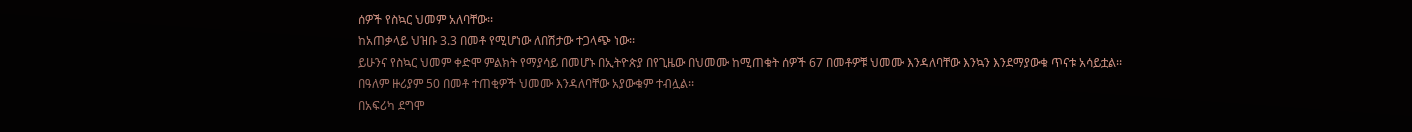ሰዎች የስኳር ህመም አለባቸው፡፡
ከአጠቃላይ ህዝቡ 3.3 በመቶ የሚሆነው ለበሽታው ተጋላጭ ነው፡፡
ይሁንና የስኳር ህመም ቀድሞ ምልክት የማያሳይ በመሆኑ በኢትዮጵያ በየጊዜው በህመሙ ከሚጠቁት ሰዎች 67 በመቶዎቹ ህመሙ እንዳለባቸው እንኳን እንደማያውቁ ጥናቱ አሳይቷል፡፡
በዓለም ዙሪያም 50 በመቶ ተጠቂዎች ህመሙ እንዳለባቸው አያውቁም ተብሏል፡፡
በአፍሪካ ደግሞ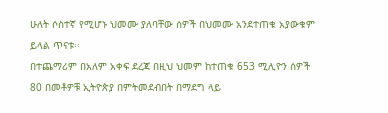ሁለት ሶስተኛ የሚሆኑ ህመሙ ያለባቸው ሰዎች በህመሙ አንደተጠቁ አያውቁም ይላል ጥናቱ፡፡
በተጨማሪም በአለም አቀፍ ደረጃ በዚህ ህመም ከተጠቁ 653 ሚሊዮን ሰዎች 80 በመቶዎቹ ኢትዮጵያ በምትመደብበት በማደግ ላይ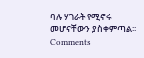ባሉ ሃገራት የሚኖሩ መሆናቸውን ያስቀምጣል፡፡
Comments